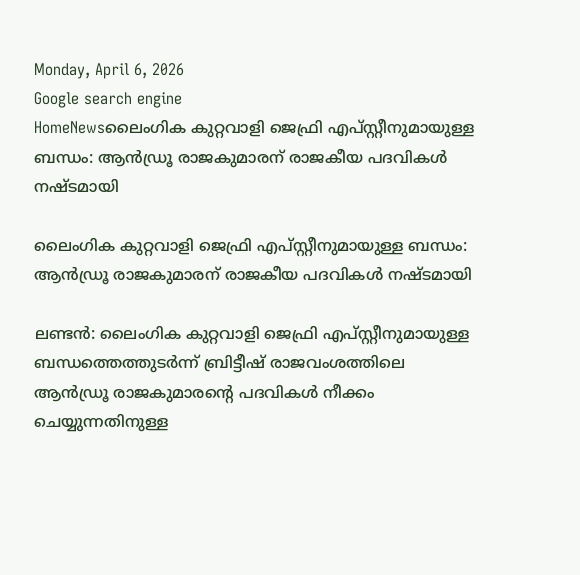Monday, April 6, 2026
Google search engine
HomeNewsലൈംഗിക കുറ്റവാളി ജെഫ്രി എപ്സ്റ്റീനുമായുള്ള ബന്ധം: ആന്‍ഡ്രൂ രാജകുമാരന് രാജകീയ പദവികള്‍ നഷ്ടമായി

ലൈംഗിക കുറ്റവാളി ജെഫ്രി എപ്സ്റ്റീനുമായുള്ള ബന്ധം: ആന്‍ഡ്രൂ രാജകുമാരന് രാജകീയ പദവികള്‍ നഷ്ടമായി

ലണ്ടന്‍: ലൈംഗിക കുറ്റവാളി ജെഫ്രി എപ്സ്റ്റീനുമായുള്ള ബന്ധത്തെത്തുടര്‍ന്ന് ബ്രിട്ടീഷ് രാജവംശത്തിലെ ആന്‍ഡ്രൂ രാജകുമാരന്റെ പദവികള്‍ നീക്കം ചെയ്യുന്നതിനുള്ള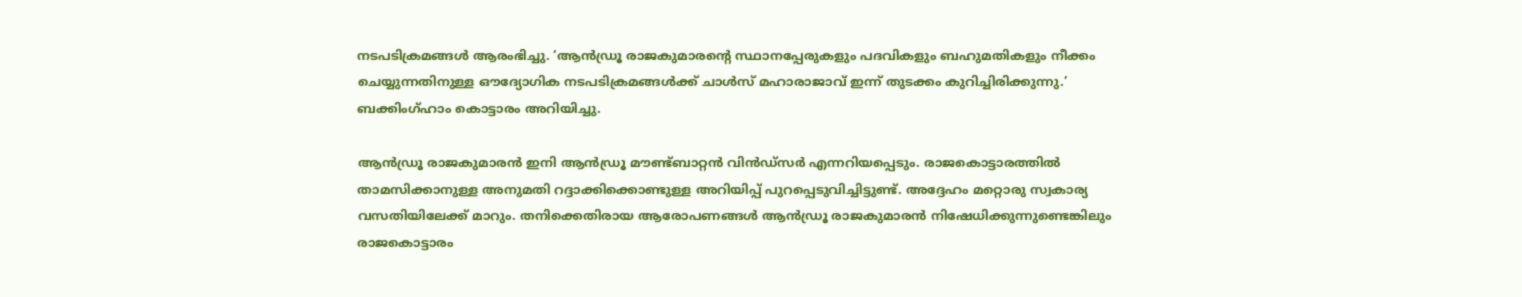നടപടിക്രമങ്ങള്‍ ആരംഭിച്ചു. ‘ആന്‍ഡ്രൂ രാജകുമാരന്റെ സ്ഥാനപ്പേരുകളും പദവികളും ബഹുമതികളും നീക്കം ചെയ്യുന്നതിനുള്ള ഔദ്യോഗിക നടപടിക്രമങ്ങള്‍ക്ക് ചാള്‍സ് മഹാരാജാവ് ഇന്ന് തുടക്കം കുറിച്ചിരിക്കുന്നു.’ ബക്കിംഗ്ഹാം കൊട്ടാരം അറിയിച്ചു.

ആന്‍ഡ്രൂ രാജകുമാരന്‍ ഇനി ആന്‍ഡ്രൂ മൗണ്ട്ബാറ്റന്‍ വിന്‍ഡ്‌സര്‍ എന്നറിയപ്പെടും. രാജകൊട്ടാരത്തില്‍ താമസിക്കാനുള്ള അനുമതി റദ്ദാക്കിക്കൊണ്ടുള്ള അറിയിപ്പ് പുറപ്പെടുവിച്ചിട്ടുണ്ട്. അദ്ദേഹം മറ്റൊരു സ്വകാര്യ വസതിയിലേക്ക് മാറും. തനിക്കെതിരായ ആരോപണങ്ങള്‍ ആന്‍ഡ്രൂ രാജകുമാരന്‍ നിഷേധിക്കുന്നുണ്ടെങ്കിലും രാജകൊട്ടാരം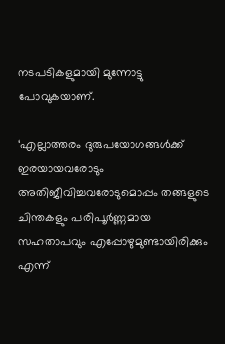നടപടികളുമായി മുന്നോട്ടു പോവുകയാണ്.

‘എല്ലാത്തരം ദുരുപയോഗങ്ങള്‍ക്ക് ഇരയായവരോടും അതിജീവിച്ചവരോടുമൊപ്പം തങ്ങളുടെ ചിന്തകളും പരിപൂര്‍ണ്ണമായ സഹതാപവും എപ്പോഴുമുണ്ടായിരിക്കും എന്ന്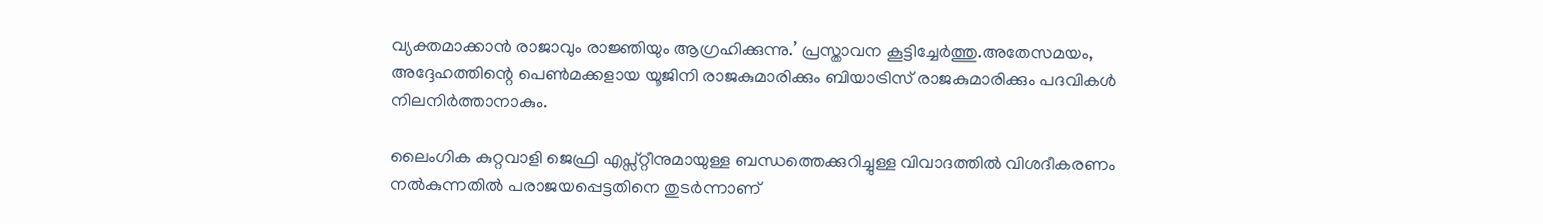വ്യക്തമാക്കാന്‍ രാജാവും രാജ്ഞിയും ആഗ്രഹിക്കുന്നു.’ പ്രസ്താവന കൂട്ടിച്ചേര്‍ത്തു.അതേസമയം, അദ്ദേഹത്തിന്റെ പെണ്‍മക്കളായ യൂജിനി രാജകുമാരിക്കും ബിയാട്രിസ് രാജകുമാരിക്കും പദവികള്‍ നിലനിര്‍ത്താനാകും.

ലൈംഗിക കുറ്റവാളി ജെഫ്രി എപ്സ്റ്റീനുമായുള്ള ബന്ധത്തെക്കുറിച്ചുള്ള വിവാദത്തില്‍ വിശദീകരണം നല്‍കുന്നതില്‍ പരാജയപ്പെട്ടതിനെ തുടര്‍ന്നാണ്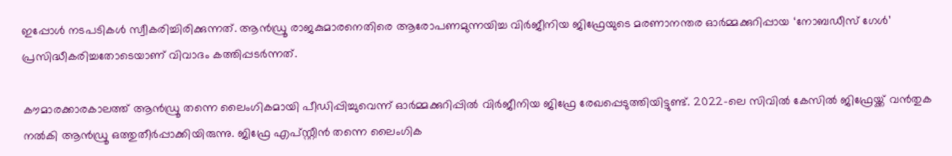ഇപ്പോള്‍ നടപടികള്‍ സ്വീകരിച്ചിരിക്കുന്നത്. ആന്‍ഡ്രൂ രാജകുമാരനെതിരെ ആരോപണമുന്നയിച്ച വിര്‍ജീനിയ ജിഫ്രേയുടെ മരണാനന്തര ഓര്‍മ്മക്കുറിപ്പായ ‘നോബഡീസ് ഗേള്‍’ പ്രസിദ്ധീകരിച്ചതോടെയാണ് വിവാദം കത്തിപ്പടര്‍ന്നത്.

കൗമാരക്കാരകാലത്ത് ആന്‍ഡ്രൂ തന്നെ ലൈംഗികമായി പീഡിപ്പിച്ചുവെന്ന് ഓര്‍മ്മക്കുറിപ്പില്‍ വിര്‍ജീനിയ ജിഫ്രേ രേഖപ്പെടുത്തിയിട്ടുണ്ട്. 2022-ലെ സിവില്‍ കേസില്‍ ജിഫ്രേയ്ക്ക് വന്‍തുക നല്‍കി ആന്‍ഡ്രൂ ഒത്തുതീര്‍പ്പാക്കിയിരുന്നു. ജിഫ്രേ എപ്സ്റ്റീന്‍ തന്നെ ലൈംഗിക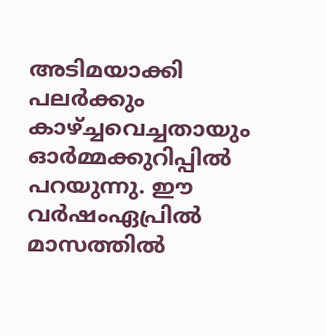അടിമയാക്കി പലര്‍ക്കും കാഴ്ച്ചവെച്ചതായും ഓര്‍മ്മക്കുറിപ്പില്‍ പറയുന്നു. ഈ വര്‍ഷംഏപ്രില്‍ മാസത്തില്‍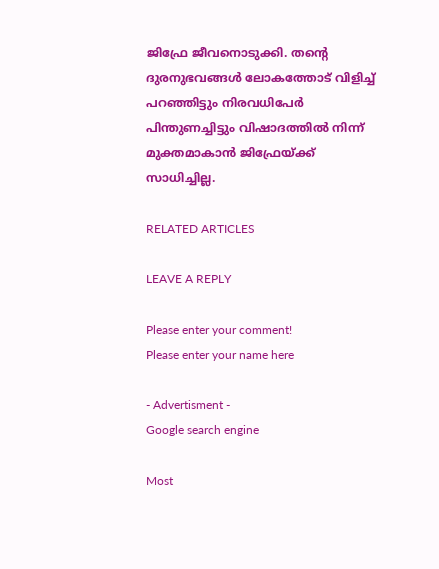ജിഫ്രേ ജീവനൊടുക്കി. തന്റെ ദുരനുഭവങ്ങള്‍ ലോകത്തോട് വിളിച്ച് പറഞ്ഞിട്ടും നിരവധിപേര്‍ പിന്തുണച്ചിട്ടും വിഷാദത്തില്‍ നിന്ന് മുക്തമാകാന്‍ ജിഫ്രേയ്ക്ക് സാധിച്ചില്ല.

RELATED ARTICLES

LEAVE A REPLY

Please enter your comment!
Please enter your name here

- Advertisment -
Google search engine

Most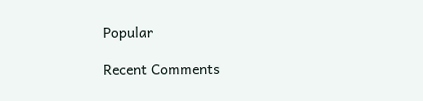Popular

Recent Comments